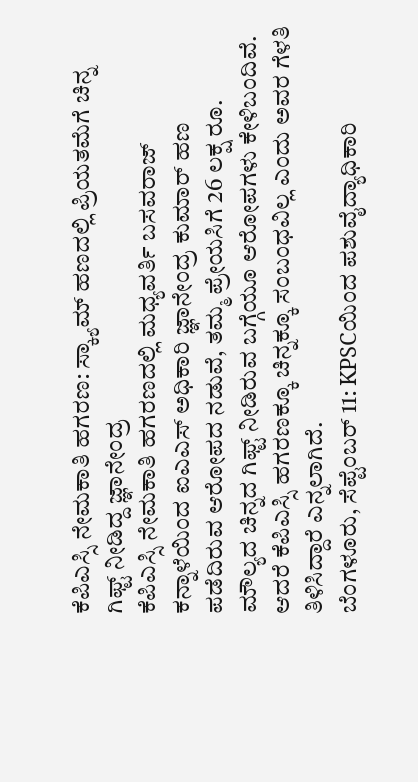ಕೆಪಿಎಸ್ಸಿ ನೇಮಕಾತಿ ಹಗರಣ: ಸ್ಕ್ಯಾಮ್ ಹಣದಲ್ಲಿ ಪ್ರಿಯತಮೆಗೆ ಚಿನ್ನ ಗಿಫ್ಟ್ ನೀಡಿದ್ದ ಜ್ಞಾನೇಂದ್ರ
ಕೆಪಿಎಸ್ಸಿ ನೇಮಕಾತಿ ಹಗರಣದಲ್ಲಿ ಮಧ್ಯವರ್ತಿ ಬಸವರಾಜ್ ಕನ್ನಾಳೆಯಿಂದ ಐಎಎಸ್ ಅಧಿಕಾರಿ ಜ್ಞಾನೇಂದ್ರ ಕುಮಾರ್ ಹಣ ಪಡೆದಿರುವ ಆರೋಪದ ನಡುವೆ, ತಮ್ಮ ಪ್ರೇಯಸಿಗೆ 26 ಲಕ್ಷ ರೂ. ಮೌಲ್ಯದ ಚಿನ್ನದ ಗಿಫ್ಟ್ ನೀಡಿರುವ ಬಗ್ಗೆಯೂ ಆರೋಪಗಳು ಕೇಳಿಬಂದಿವೆ. ಆದರೆ ಕೆಪಿಎಸ್ಸಿ ಹಗರಣಕ್ಕೂ ಚಿನ್ನಕ್ಕೂ ಸಂಬಂಧವಿಲ್ಲ ಎಂದು ಅವರ ಗೆಳತಿ ತಿಳಿಸಿದ್ದಾರೆ ಎನ್ನಲಾಗಿದೆ.
ಬೆಂಗಳೂರು, ಸೆಪ್ಟೆಂಬರ್ 11: KPSCಯಿಂದ ಪಶುವೈದ್ಯಾಧಿಕಾರಿ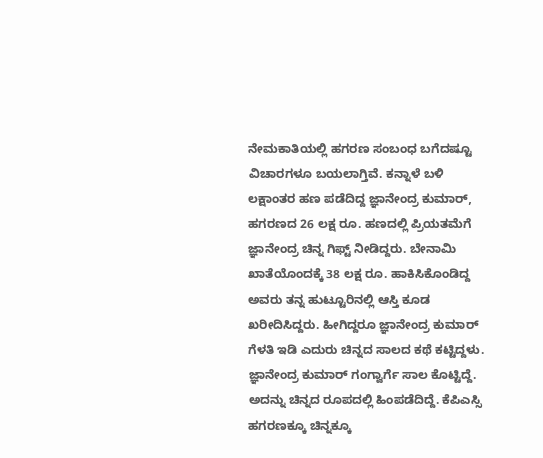ನೇಮಕಾತಿಯಲ್ಲಿ ಹಗರಣ ಸಂಬಂಧ ಬಗೆದಷ್ಟೂ ವಿಚಾರಗಳೂ ಬಯಲಾಗ್ತಿವೆ. ಕನ್ನಾಳೆ ಬಳಿ ಲಕ್ಷಾಂತರ ಹಣ ಪಡೆದಿದ್ದ ಜ್ಞಾನೇಂದ್ರ ಕುಮಾರ್, ಹಗರಣದ 26 ಲಕ್ಷ ರೂ. ಹಣದಲ್ಲಿ ಪ್ರಿಯತಮೆಗೆ ಜ್ಞಾನೇಂದ್ರ ಚಿನ್ನ ಗಿಫ್ಟ್ ನೀಡಿದ್ದರು. ಬೇನಾಮಿ ಖಾತೆಯೊಂದಕ್ಕೆ 38 ಲಕ್ಷ ರೂ. ಹಾಕಿಸಿಕೊಂಡಿದ್ದ ಅವರು ತನ್ನ ಹುಟ್ಟೂರಿನಲ್ಲಿ ಆಸ್ತಿ ಕೂಡ ಖರೀದಿಸಿದ್ದರು. ಹೀಗಿದ್ದರೂ ಜ್ಞಾನೇಂದ್ರ ಕುಮಾರ್ ಗೆಳತಿ ಇಡಿ ಎದುರು ಚಿನ್ನದ ಸಾಲದ ಕಥೆ ಕಟ್ಟಿದ್ದಳು. ಜ್ಞಾನೇಂದ್ರ ಕುಮಾರ್ ಗಂಗ್ವಾರ್ಗೆ ಸಾಲ ಕೊಟ್ಟಿದ್ದೆ. ಅದನ್ನು ಚಿನ್ನದ ರೂಪದಲ್ಲಿ ಹಿಂಪಡೆದಿದ್ದೆ. ಕೆಪಿಎಸ್ಸಿ ಹಗರಣಕ್ಕೂ ಚಿನ್ನಕ್ಕೂ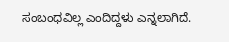ಸಂಬಂಧವಿಲ್ಲ ಎಂದಿದ್ದಳು ಎನ್ನಲಾಗಿದೆ.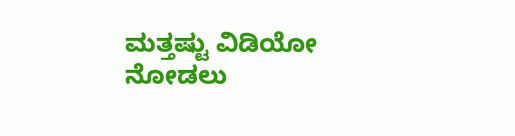ಮತ್ತಷ್ಟು ವಿಡಿಯೋ ನೋಡಲು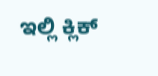ಇಲ್ಲಿ ಕ್ಲಿಕ್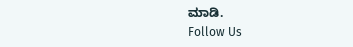ಮಾಡಿ.
Follow Us